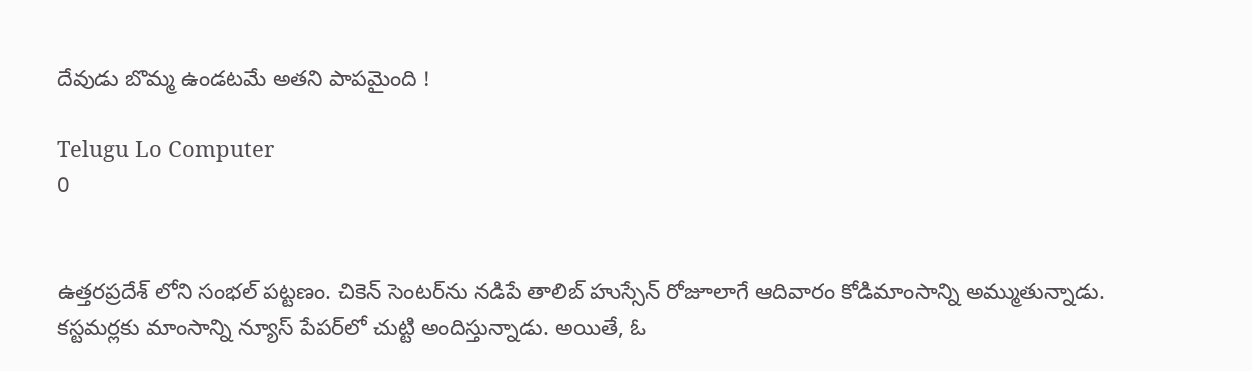దేవుడు బొమ్మ ఉండటమే అతని పాపమైంది !

Telugu Lo Computer
0


ఉత్తరప్రదేశ్ లోని సంభల్‌ పట్టణం. చికెన్‌ సెంటర్‌ను నడిపే తాలిబ్‌ హుస్సేన్‌ రోజూలాగే ఆదివారం కోడిమాంసాన్ని అమ్ముతున్నాడు. కస్టమర్లకు మాంసాన్ని న్యూస్‌ పేపర్‌లో చుట్టి అందిస్తున్నాడు. అయితే, ఓ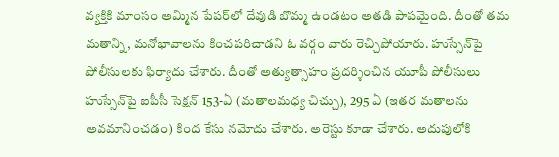వ్యక్తికి మాంసం అమ్మిన పేపర్‌లో దేవుడి బొమ్మ ఉండటం అతడి పాపమైంది. దీంతో తమ మతాన్ని, మనోభావాలను కించపరిచాడని ఓ వర్గం వారు రెచ్చిపోయారు. హుస్సేన్‌పై పోలీసులకు ఫిర్యాదు చేశారు. దీంతో అత్యుత్సాహం ప్రదర్శించిన యూపీ పోలీసులు హుస్సేన్‌పై ఐపీసీ సెక్షన్‌ 153-ఏ (మతాలమధ్య చిచ్చు), 295 ఏ (ఇతర మతాలను అవమానించడం) కింద కేసు నమోదు చేశారు. అరెస్టు కూడా చేశారు. అదుపులోకి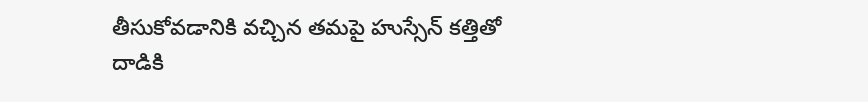తీసుకోవడానికి వచ్చిన తమపై హుస్సేన్‌ కత్తితో దాడికి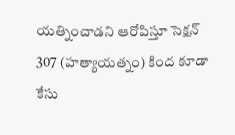యత్నించాడని ఆరోపిస్తూ సెక్షన్‌ 307 (హత్యాయత్నం) కింద కూడా కేసు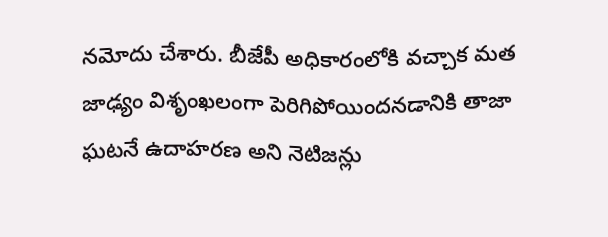నమోదు చేశారు. బీజేపీ అధికారంలోకి వచ్చాక మత జాఢ్యం విశృంఖలంగా పెరిగిపోయిందనడానికి తాజా ఘటనే ఉదాహరణ అని నెటిజన్లు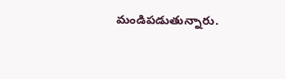మండిపడుతున్నారు.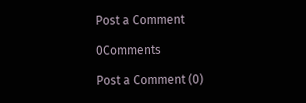Post a Comment

0Comments

Post a Comment (0)